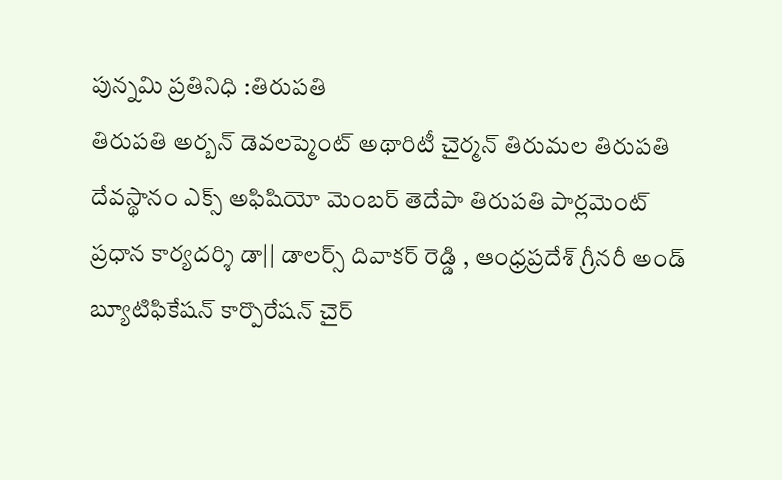పున్నమి ప్రతినిధి :తిరుపతి
తిరుపతి అర్బన్ డెవలప్మెంట్ అథారిటీ చైర్మన్ తిరుమల తిరుపతి దేవస్థానం ఎక్స్ అఫిషియో మెంబర్ తెదేపా తిరుపతి పార్లమెంట్ ప్రధాన కార్యదర్శి డా|| డాలర్స్ దివాకర్ రెడ్డి , ఆంధ్రప్రదేశ్ గ్రీనరీ అండ్ బ్యూటిఫికేషన్ కార్పొరేషన్ చైర్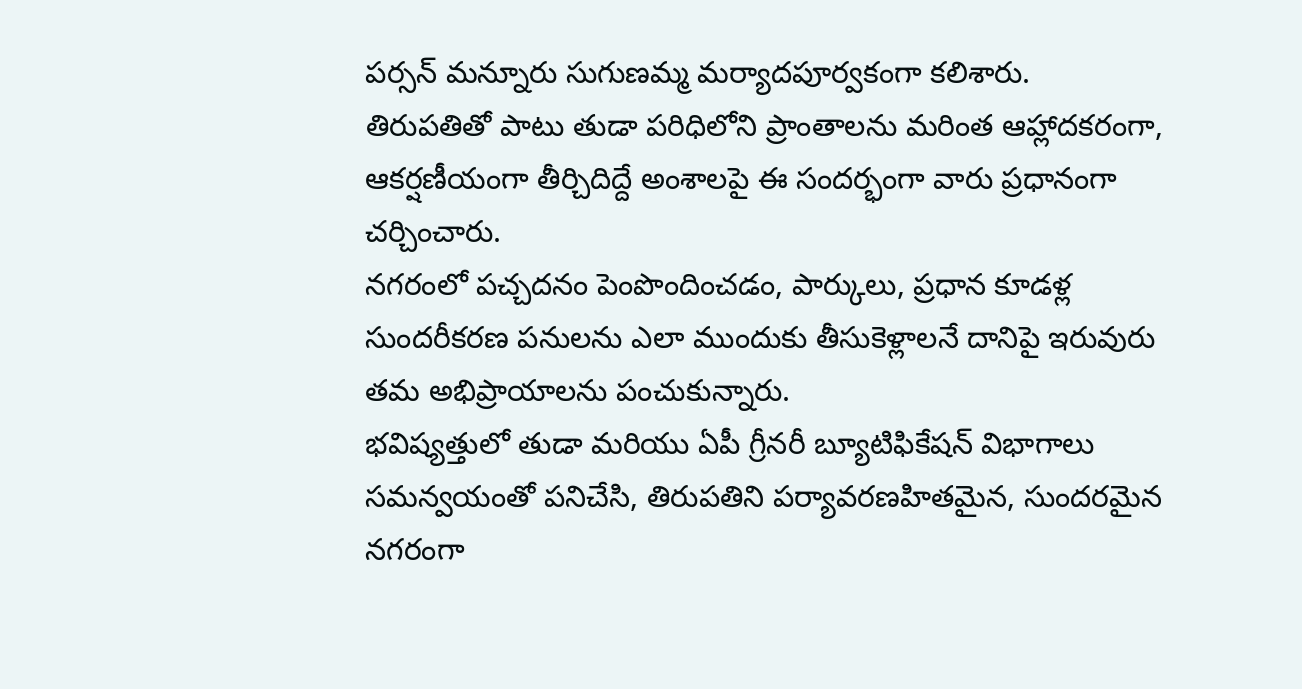పర్సన్ మన్నూరు సుగుణమ్మ మర్యాదపూర్వకంగా కలిశారు.
తిరుపతితో పాటు తుడా పరిధిలోని ప్రాంతాలను మరింత ఆహ్లాదకరంగా, ఆకర్షణీయంగా తీర్చిదిద్దే అంశాలపై ఈ సందర్భంగా వారు ప్రధానంగా చర్చించారు.
నగరంలో పచ్చదనం పెంపొందించడం, పార్కులు, ప్రధాన కూడళ్ల సుందరీకరణ పనులను ఎలా ముందుకు తీసుకెళ్లాలనే దానిపై ఇరువురు తమ అభిప్రాయాలను పంచుకున్నారు.
భవిష్యత్తులో తుడా మరియు ఏపీ గ్రీనరీ బ్యూటిఫికేషన్ విభాగాలు సమన్వయంతో పనిచేసి, తిరుపతిని పర్యావరణహితమైన, సుందరమైన నగరంగా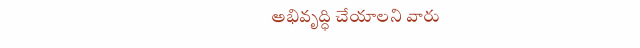అభివృద్ధి చేయాలని వారు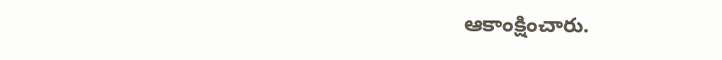ఆకాంక్షించారు.